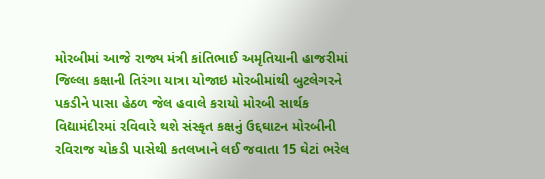મોરબીમાં આજે રાજ્ય મંત્રી કાંતિભાઈ અમૃતિયાની હાજરીમાં જિલ્લા કક્ષાની તિરંગા યાત્રા યોજાઇ મોરબીમાંથી બુટલેગરને પકડીને પાસા હેઠળ જેલ હવાલે કરાયો મોરબી સાર્થક વિદ્યામંદીરમાં રવિવારે થશે સંસ્કૃત કક્ષનું ઉદ્દઘાટન મોરબીની રવિરાજ ચોકડી પાસેથી કતલખાને લઈ જવાતા 15 ઘેટાં ભરેલ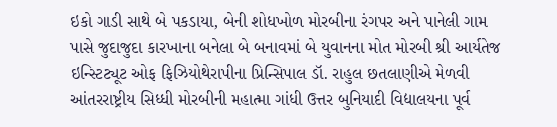ઇકો ગાડી સાથે બે પકડાયા, બેની શોધખોળ મોરબીના રંગપર અને પાનેલી ગામ પાસે જુદાજુદા કારખાના બનેલા બે બનાવમાં બે યુવાનના મોત મોરબી શ્રી આર્યતેજ ઇન્સ્ટિટ્યૂટ ઓફ ફિઝિયોથેરાપીના પ્રિન્સિપાલ ડૉ. રાહુલ છતલાણીએ મેળવી આંતરરાષ્ટ્રીય સિધ્ધી મોરબીની મહાત્મા ગાંધી ઉત્તર બુનિયાદી વિદ્યાલયના પૂર્વ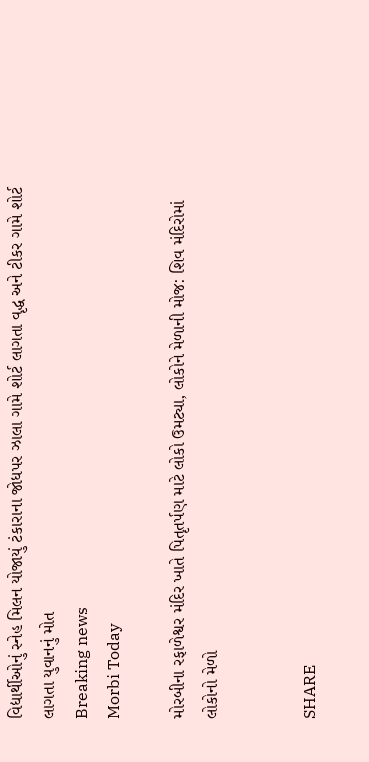વિદ્યાર્થીઓનું સ્નેહ મિલન યોજાયું ટંકારાના જોધપર ઝાલા ગામે શોર્ટ લાગતા વૃદ્ધ અને ટીકર ગામે શોર્ટ લાગતા યુવાનનું મોત
Breaking news
Morbi Today

મોરબીના રફાળેશ્વર મંદિર ખાતે પિતૃતર્પણ માટે લોકો ઉમટ્યા, લોકોને મેળાની મોજ: શિવ મંદિરોમાં લોકોનો મેળો


SHARE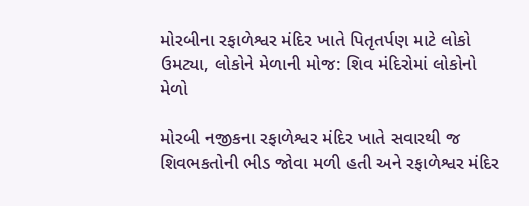મોરબીના રફાળેશ્વર મંદિર ખાતે પિતૃતર્પણ માટે લોકો ઉમટ્યા, લોકોને મેળાની મોજ: શિવ મંદિરોમાં લોકોનો મેળો

મોરબી નજીકના રફાળેશ્વર મંદિર ખાતે સવારથી જ શિવભકતોની ભીડ જોવા મળી હતી અને રફાળેશ્વર મંદિર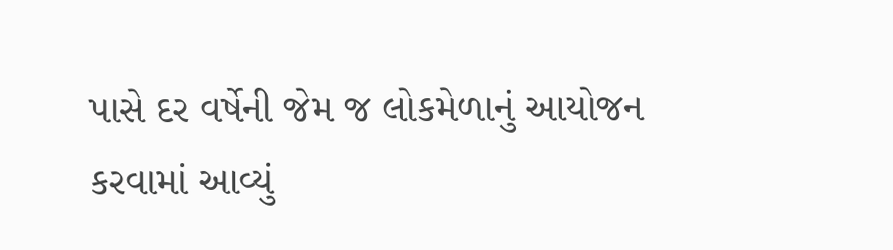પાસે દર વર્ષેની જેમ જ લોકમેળાનું આયોજન કરવામાં આવ્યું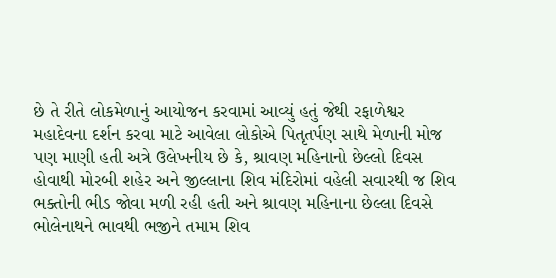છે તે રીતે લોકમેળાનું આયોજન કરવામાં આવ્યું હતું જેથી રફાળેશ્વર મહાદેવના દર્શન કરવા માટે આવેલા લોકોએ પિતૃતર્પણ સાથે મેળાની મોજ પણ માણી હતી અત્રે ઉલેખનીય છે કે, શ્રાવણ મહિનાનો છેલ્લો દિવસ હોવાથી મોરબી શહેર અને જીલ્લાના શિવ મંદિરોમાં વહેલી સવારથી જ શિવ ભક્તોની ભીડ જોવા મળી રહી હતી અને શ્રાવણ મહિનાના છેલ્લા દિવસે ભોલેનાથને ભાવથી ભજીને તમામ શિવ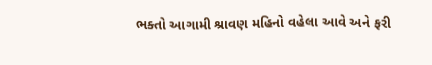ભક્તો આગામી શ્રાવણ મહિનો વહેલા આવે અને ફરી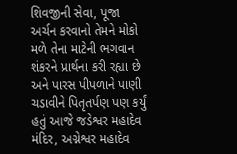શિવજીની સેવા, પૂજા અર્ચન કરવાનો તેમને મોકો મળે તેના માટેની ભગવાન શંકરને પ્રાર્થના કરી રહ્યા છે અને પારસ પીપળાને પાણી ચડાવીને પિતૃતર્પણ પણ કર્યું હતું આજે જડેશ્વર મહાદેવ મંદિર, અગ્નેશ્વર મહાદેવ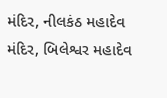મંદિર, નીલકંઠ મહાદેવ મંદિર, બિલેશ્વર મહાદેવ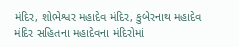મંદિર, શોભેશ્વર મહાદેવ મંદિર, કુબેરનાથ મહાદેવ મંદિર સહિતના મહાદેવના મંદિરોમાં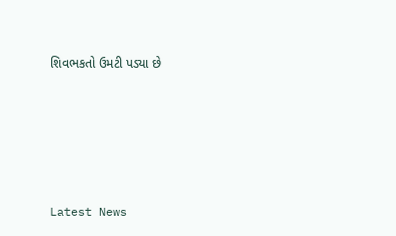શિવભકતો ઉમટી પડ્યા છે






Latest News